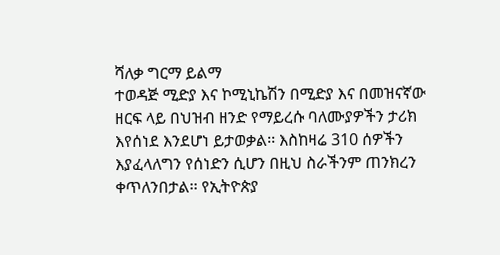ሻለቃ ግርማ ይልማ
ተወዳጅ ሚድያ እና ኮሚኒኬሽን በሚድያ እና በመዝናኛው ዘርፍ ላይ በህዝብ ዘንድ የማይረሱ ባለሙያዎችን ታሪክ እየሰነደ እንደሆነ ይታወቃል፡፡ እስከዛሬ 310 ሰዎችን እያፈላለግን የሰነድን ሲሆን በዚህ ስራችንም ጠንክረን ቀጥለንበታል፡፡ የኢትዮጵያ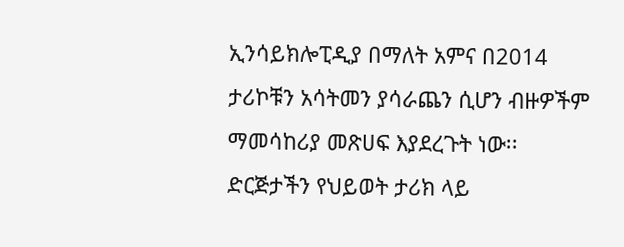ኢንሳይክሎፒዲያ በማለት አምና በ2014 ታሪኮቹን አሳትመን ያሳራጨን ሲሆን ብዙዎችም ማመሳከሪያ መጽሀፍ እያደረጉት ነው፡፡ ድርጅታችን የህይወት ታሪክ ላይ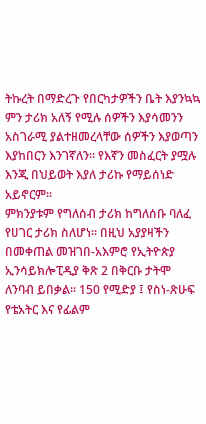ትኩረት በማድረጉ የበርካታዎችን ቤት እያንኳኳ ምን ታሪክ አለኝ የሚሉ ሰዎችን እያሳመንን አስገራሚ ያልተዘመረላቸው ሰዎችን እያወጣን እያከበርን እንገኛለን፡፡ የእኛን መስፈርት ያሟሉ እንጂ በህይወት እያለ ታሪኩ የማይሰነድ አይኖርም፡፡
ምክንያቱም የግለሰብ ታሪክ ከግለሰቡ ባለፈ የሀገር ታሪክ ስለሆነ፡፡ በዚህ አያያዛችን በመቀጠል መዝገበ-አእምሮ የኢትዮጵያ ኢንሳይክሎፒዲያ ቅጽ 2 በቅርቡ ታትሞ ለንባብ ይበቃል፡፡ 150 የሚድያ ፤ የስነ-ጽሁፍ የቴአትር እና የፊልም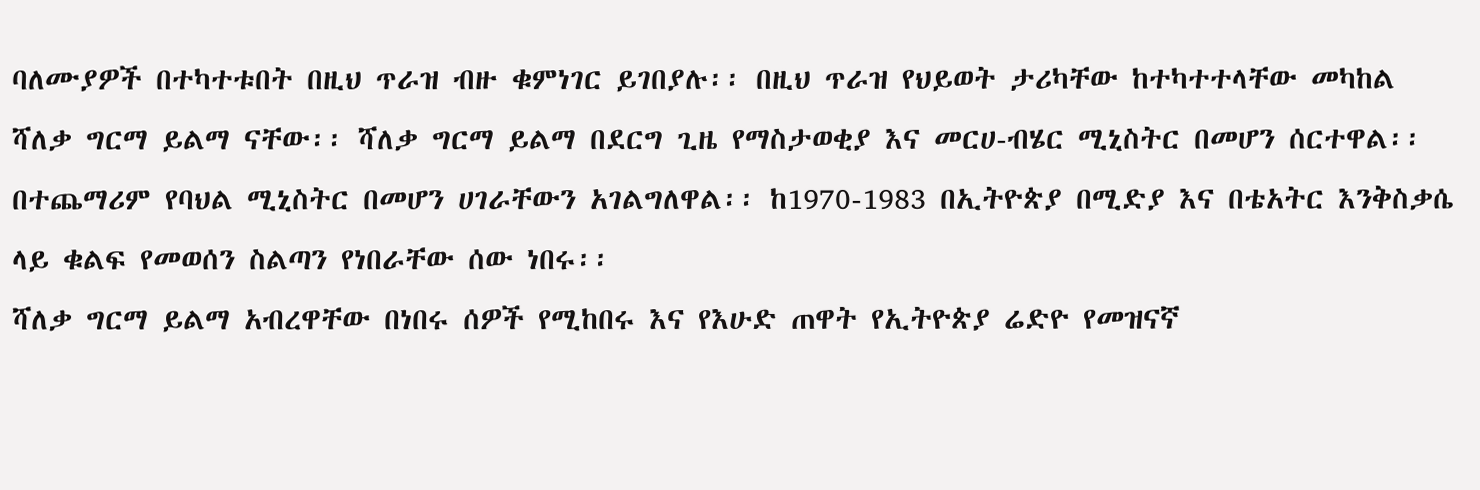ባለሙያዎች በተካተቱበት በዚህ ጥራዝ ብዙ ቁምነገር ይገበያሉ፡፡ በዚህ ጥራዝ የህይወት ታሪካቸው ከተካተተላቸው መካከል ሻለቃ ግርማ ይልማ ናቸው፡፡ ሻለቃ ግርማ ይልማ በደርግ ጊዜ የማስታወቂያ እና መርሀ-ብሄር ሚኒስትር በመሆን ሰርተዋል፡፡ በተጨማሪም የባህል ሚኒስትር በመሆን ሀገራቸውን አገልግለዋል፡፡ ከ1970-1983 በኢትዮጵያ በሚድያ እና በቴአትር እንቅስቃሴ ላይ ቁልፍ የመወሰን ስልጣን የነበራቸው ሰው ነበሩ፡፡
ሻለቃ ግርማ ይልማ አብረዋቸው በነበሩ ሰዎች የሚከበሩ እና የእሁድ ጠዋት የኢትዮጵያ ሬድዮ የመዝናኛ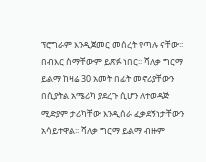ፕሮግራም እንዲጀመር መሰረት የጣሉ ናቸው፡፡ በብእር ስማቸውም ይጽፉ ነበር፡፡ ሻለቃ ግርማ ይልማ ከዛሬ 30 አመት በፊት መኖሪያቸውን በሲያትል አሜሪካ ያደረጉ ሲሆን ለተወዳጅ ሚድያም ታሪካቸው እንዲሰራ ፈቃደኝነታቸውን አሳይተዋል፡፡ ሻለቃ ግርማ ይልማ ብዙም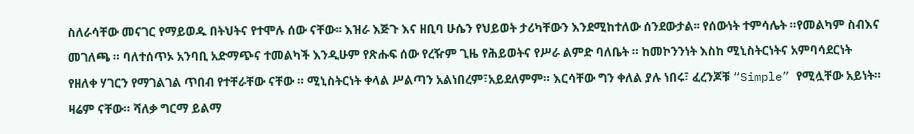ስለራሳቸው መናገር የማይወዱ በትህትና የተሞሉ ሰው ናቸው፡፡ እዝራ እጅጉ እና ዘቢባ ሁሴን የህይወት ታሪካቸውን እንደሚከተለው ሰንደውታል፡፡ የሰውነት ተምሳሌት ።የመልካም ስብእና መገለጫ ። ባለተሰጥኦ አንባቢ አድማጭና ተመልካች እንዲሁም የጽሑፍ ሰው የረዥም ጊዜ የሕይወትና የሥራ ልምድ ባለቤት ። ከመኮንንነት እስከ ሚኒስትርነትና አምባሳደርነት የዘለቀ ሃገርን የማገልገል ጥበብ የተቸራቸው ናቸው ። ሚኒስትርነት ቀላል ሥልጣን አልነበረም፣አይደለምም። እርሳቸው ግን ቀለል ያሉ ነበሩ፣ ፈረንጆቹ “Simple” የሚሏቸው አይነት። ዛሬም ናቸው። ሻለቃ ግርማ ይልማ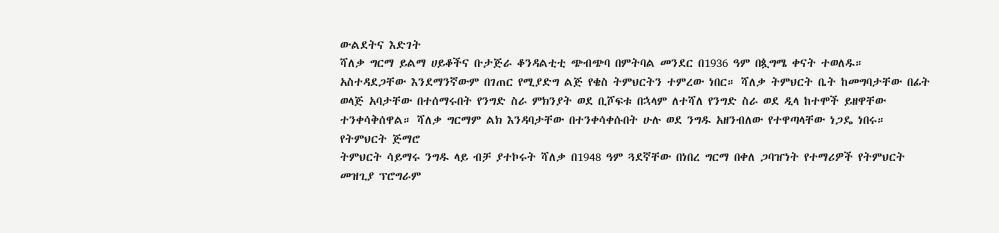ውልደትና እድገት
ሻለቃ ግርማ ይልማ ሀይቆችና ቡታጅራ ቆንዳልቲቲ ጭብጭባ በምትባል መንደር በ1936 ዓም በጷግሜ ቀናት ተወለዱ። አስተዳደጋቸው እንደማንኛውም በገጠር የሚያድግ ልጅ የቄስ ትምህርትን ተምረው ነበር። ሻለቃ ትምህርት ቤት ከመግባታቸው በፊት ወላጅ አባታቸው በተሰማሩበት የንግድ ስራ ምክንያት ወደ ቢሾፍቱ በኋላም ለተሻለ የንግድ ስራ ወደ ዲላ ከተሞች ይዘዋቸው ተንቀሳቅሰዋል። ሻለቃ ግርማም ልክ እንዳባታቸው በተንቀሳቀሱበት ሁሉ ወደ ንግዱ አዘንብለው የተዋጣላቸው ነጋዴ ነበሩ።
የትምህርት ጅማሮ
ትምህርት ሳይማሩ ንግዱ ላይ ብቻ ያተኮሩት ሻለቃ በ1948 ዓም ጓደኛቸው በነበረ ግርማ በቀለ ጋባዠነት የተማሪዎች የትምህርት መዝጊያ ፕሮግራም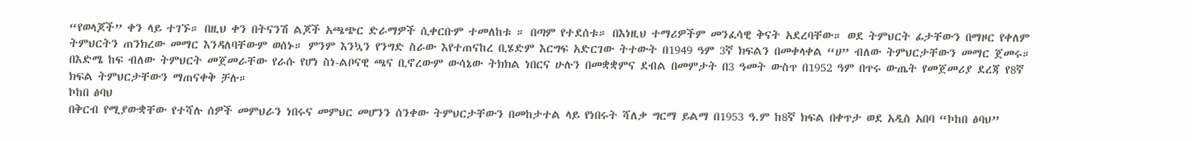“የወላጆች” ቀን ላይ ተገኙ። በዚህ ቀን በትናንሽ ልጆች አጫጭር ድራማዎች ሲቀርቡም ተመለከቱ ። በጣም የተደሰቱ። በእነዚህ ተማሪዎችም መንፈሳዊ ቅናት አደረባቸው። ወደ ትምህርት ፊታቸውን በማዞር የቀለም ትምህርትን ጠንክረው መማር እንዳለባቸውም ወሰኑ። ምንም እንኳን የንግድ ስራው እየተጠናከረ ቢሄድም እርግፍ አድርገው ትተውት በ1949 ዓም 3ኛ ክፍልን በመቀላቀል “ሀ” ብለው ትምህርታቸውን መማር ጀመሩ። በእድሜ ከፍ ብለው ትምህርት መጀመራቸው የራሱ የሆነ ስነ-ልቦናዊ ጫና ቢኖረውም ውሳኔው ትክክል ነበርና ሁሉን በመቋቋምና ደብል በመምታት በ3 ዓመት ውስጥ በ1952 ዓም በጥሩ ውጤት የመጀመሪያ ደረጃ የ8ኛ ክፍል ትምህርታቸውን ማጠናቀቅ ቻሉ።
ኮከበ ፅባህ
በቅርብ የሚያውቋቸው የተሻሉ ሰዎች መምህራን ነበሩና መምህር መሆንን ሰንቀው ትምህርታቸውን በመከታተል ላይ የነበሩት ሻለቃ ግርማ ይልማ በ1953 ዓ.ም ከ8ኛ ክፍል በቀጥታ ወደ አዲስ አበባ “ኮከበ ፅባህ”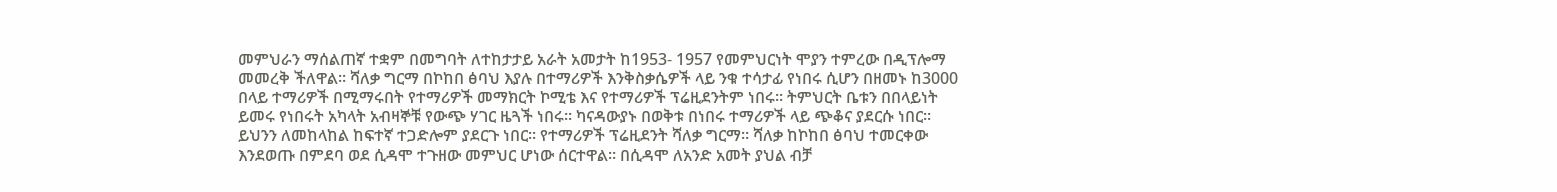መምህራን ማሰልጠኛ ተቋም በመግባት ለተከታታይ አራት አመታት ከ1953- 1957 የመምህርነት ሞያን ተምረው በዲፕሎማ መመረቅ ችለዋል። ሻለቃ ግርማ በኮከበ ፅባህ እያሉ በተማሪዎች እንቅስቃሴዎች ላይ ንቁ ተሳታፊ የነበሩ ሲሆን በዘመኑ ከ3000 በላይ ተማሪዎች በሚማሩበት የተማሪዎች መማክርት ኮሚቴ እና የተማሪዎች ፕሬዚደንትም ነበሩ። ትምህርት ቤቱን በበላይነት ይመሩ የነበሩት አካላት አብዛኞቹ የውጭ ሃገር ዜጓች ነበሩ፡፡ ካናዳውያኑ በወቅቱ በነበሩ ተማሪዎች ላይ ጭቆና ያደርሱ ነበር። ይህንን ለመከላከል ከፍተኛ ተጋድሎም ያደርጉ ነበር፡፡ የተማሪዎች ፕሬዚደንት ሻለቃ ግርማ። ሻለቃ ከኮከበ ፅባህ ተመርቀው እንደወጡ በምደባ ወደ ሲዳሞ ተጉዘው መምህር ሆነው ሰርተዋል። በሲዳሞ ለአንድ አመት ያህል ብቻ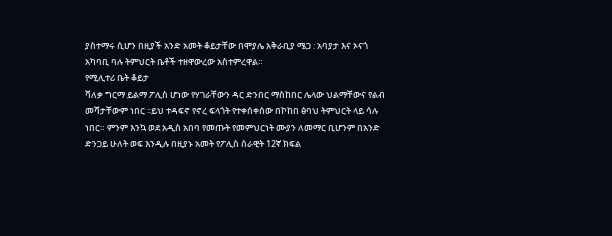ያስተማሩ ሲሆን በዚያች አንድ አመት ቆይታቸው በሞያሌ አቅራቢያ ሜጋ : አባያታ እና ኦናጎ አካባቢ ባሉ ትምህርት ቤቶች ተዘዋውረው አስተምረዋል።
የሚሊተሪ ቤት ቆይታ
ሻለቃ ግርማ ይልማ ፖሊስ ሆነው የሃገራቸውን ዳር ድንበር ማስከበር ሌላው ህልማቸውና የልብ መሻታቸውም ነበር ፡፡ይህ ተዳፍኖ የኖረ ፍላጎት የተቀሰቀሰው በኮከበ ፅባህ ትምህርት ላይ ሳሉ ነበር። ምንም እንኳ ወደ አዲስ አበባ የመጡት የመምህርነት ሙያን ለመማር ቢሆንም በአንድ ድንጋይ ሁለት ወፍ እንዲሉ በዚያኑ አመት የፖሊስ ሰራዊት 12ኛ ክፍል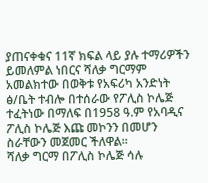ያጠናቀቁና 11ኛ ክፍል ላይ ያሉ ተማሪዎችን ይመለምል ነበርና ሻለቃ ግርማም አመልክተው በወቅቱ የአፍሪካ አንድነት ፅ/ቤት ተብሎ በተሰራው የፖሊስ ኮሌጅ ተፈትነው በማለፍ በ1958 ዓ.ም የአባዲና ፖሊስ ኮሌጅ እጩ መኮንን በመሆን ስራቸውን መጀመር ችለዋል።
ሻለቃ ግርማ በፖሊስ ኮሌጅ ሳሉ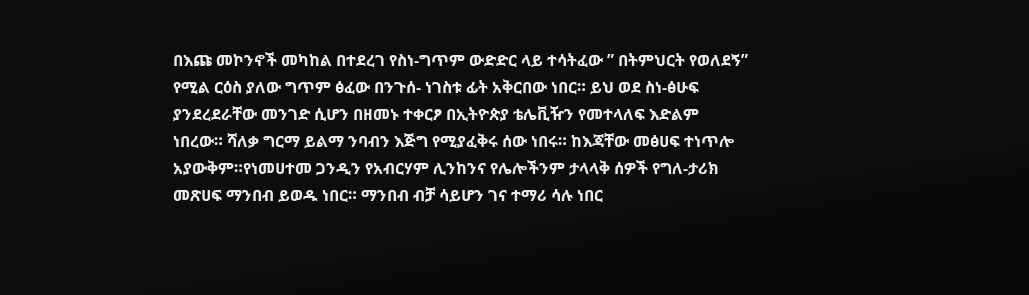በእጩ መኮንኖች መካከል በተደረገ የስነ-ግጥም ውድድር ላይ ተሳትፈው ” በትምህርት የወለደኝ” የሚል ርዕስ ያለው ግጥም ፅፈው በንጉሰ- ነገስቱ ፊት አቅርበው ነበር። ይህ ወደ ስነ-ፅሁፍ ያንደረደራቸው መንገድ ሲሆን በዘመኑ ተቀርፆ በኢትዮጵያ ቴሌቪዥን የመተላለፍ እድልም ነበረው። ሻለቃ ግርማ ይልማ ንባብን እጅግ የሚያፈቅሩ ሰው ነበሩ። ከእጃቸው መፅሀፍ ተነጥሎ አያውቅም።የነመሀተመ ጋንዲን የአብርሃም ሊንከንና የሌሎችንም ታላላቅ ሰዎች የግለ-ታሪክ መጽሀፍ ማንበብ ይወዱ ነበር። ማንበብ ብቻ ሳይሆን ገና ተማሪ ሳሉ ነበር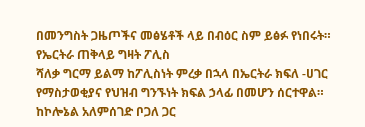በመንግስት ጋዜጦችና መፅሄቶች ላይ በብዕር ስም ይፅፉ የነበሩት።
የኤርትራ ጠቅላይ ግዛት ፖሊስ
ሻለቃ ግርማ ይልማ ከፖሊስነት ምረቃ በኋላ በኤርትራ ክፍለ -ሀገር የማስታወቂያና የህዝብ ግንኙነት ክፍል ኃላፊ በመሆን ሰርተዋል። ከኮሎኔል አለምሰገድ ቦጋለ ጋር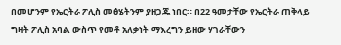በመሆንም የኤርትራ ፖሊስ መፅሄትንም ያዘጋጁ ነበር። በ22 ዓመታቸው የኤርትራ ጠቅላይ ግዛት ፖሊስ አባል ውስጥ የመቶ አለቃነት ማእረግን ይዘው ሃገራቸውን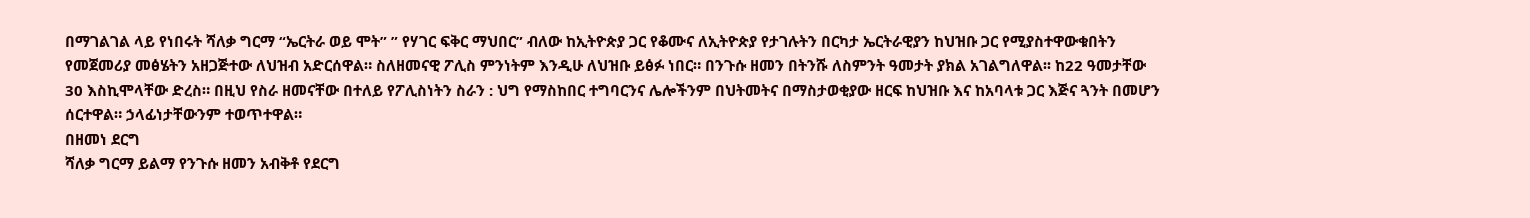በማገልገል ላይ የነበሩት ሻለቃ ግርማ “ኤርትራ ወይ ሞት” ” የሃገር ፍቅር ማህበር” ብለው ከኢትዮጵያ ጋር የቆሙና ለኢትዮጵያ የታገሉትን በርካታ ኤርትራዊያን ከህዝቡ ጋር የሚያስተዋውቁበትን የመጀመሪያ መፅሄትን አዘጋጅተው ለህዝብ አድርሰዋል። ስለዘመናዊ ፖሊስ ምንነትም እንዲሁ ለህዝቡ ይፅፉ ነበር። በንጉሱ ዘመን በትንሹ ለስምንት ዓመታት ያክል አገልግለዋል፡፡ ከ22 ዓመታቸው 30 እስኪሞላቸው ድረስ። በዚህ የስራ ዘመናቸው በተለይ የፖሊስነትን ስራን : ህግ የማስከበር ተግባርንና ሌሎችንም በህትመትና በማስታወቂያው ዘርፍ ከህዝቡ እና ከአባላቱ ጋር እጅና ጓንት በመሆን ሰርተዋል። ኃላፊነታቸውንም ተወጥተዋል።
በዘመነ ደርግ
ሻለቃ ግርማ ይልማ የንጉሱ ዘመን አብቅቶ የደርግ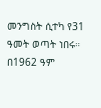መንግስት ሲተካ የ31 ዓመት ወጣት ነበሩ። በ1962 ዓም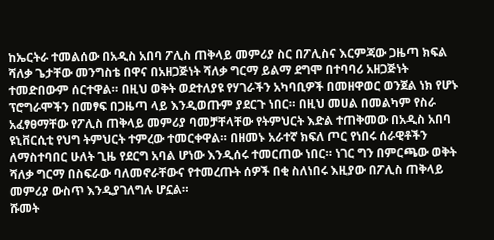ከኤርትራ ተመልሰው በአዲስ አበባ ፖሊስ ጠቅላይ መምሪያ ስር በፖሊስና እርምጃው ጋዜጣ ክፍል ሻለቃ ጌታቸው መንግስቴ በዋና በአዘጋጅነት ሻለቃ ግርማ ይልማ ደግሞ በተባባሪ አዘጋጅነት ተመድበውም ሰርተዋል። በዚህ ወቅት ወደተለያዩ የሃገራችን አካባቢዎች በመዘዋወር ወንጀል ነክ የሆኑ ፕሮግራሞችን በመፃፍ በጋዜጣ ላይ እንዲወጡም ያደርጉ ነበር። በዚህ መሀል በመልካም የስራ አፈፃፀማቸው የፖሊስ ጠቅላይ መምሪያ ባመቻቸላቸው የትምህርት እድል ተጠቅመው በአዲስ አበባ ዩኒቨርሲቲ የህግ ትምህርት ተምረው ተመርቀዋል። በዘመኑ አራተኛ ክፍለ ጦር የነበሩ ሰራዊቶችን ለማስተባበር ሁለት ጊዜ የደርግ አባል ሆነው እንዲሰሩ ተመርጠው ነበር። ነገር ግን በምርጫው ወቅት ሻለቃ ግርማ በስፍራው ባለመኖራቸውና የተመረጡት ሰዎች በቂ ስለነበሩ እዚያው በፖሊስ ጠቅላይ መምሪያ ውስጥ እንዲያገለግሉ ሆኗል።
ሹመት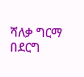ሻለቃ ግርማ በደርግ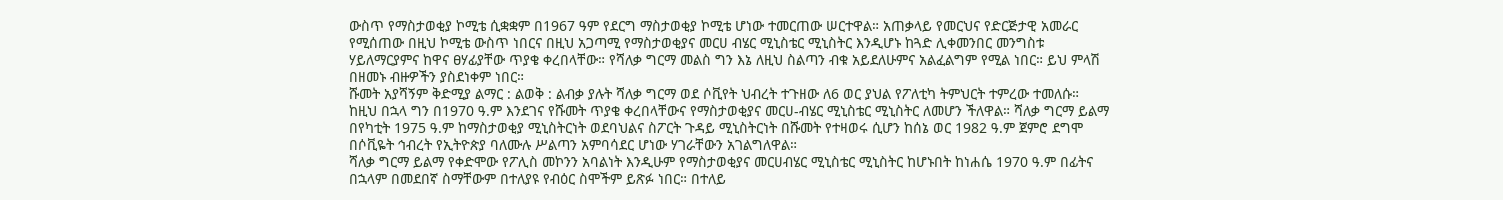ውስጥ የማስታወቂያ ኮሚቴ ሲቋቋም በ1967 ዓም የደርግ ማስታወቂያ ኮሚቴ ሆነው ተመርጠው ሠርተዋል። አጠቃላይ የመርህና የድርጅታዊ አመራር የሚሰጠው በዚህ ኮሚቴ ውስጥ ነበርና በዚህ አጋጣሚ የማስታወቂያና መርሀ ብሄር ሚኒስቴር ሚኒስትር እንዲሆኑ ከጓድ ሊቀመንበር መንግስቱ ሃይለማርያምና ከዋና ፀሃፊያቸው ጥያቄ ቀረበላቸው። የሻለቃ ግርማ መልስ ግን እኔ ለዚህ ስልጣን ብቁ አይደለሁምና አልፈልግም የሚል ነበር። ይህ ምላሽ በዘመኑ ብዙዎችን ያስደነቀም ነበር።
ሹመት አያሻኝም ቅድሚያ ልማር : ልወቅ : ልብቃ ያሉት ሻለቃ ግርማ ወደ ሶቪየት ህብረት ተጉዘው ለ6 ወር ያህል የፖለቲካ ትምህርት ተምረው ተመለሱ። ከዚህ በኋላ ግን በ1970 ዓ.ም እንደገና የሹመት ጥያቄ ቀረበላቸውና የማስታወቂያና መርሀ-ብሄር ሚኒስቴር ሚኒስትር ለመሆን ችለዋል። ሻለቃ ግርማ ይልማ በየካቲት 1975 ዓ.ም ከማስታወቂያ ሚኒስትርነት ወደባህልና ስፖርት ጉዳይ ሚኒስትርነት በሹመት የተዛወሩ ሲሆን ከሰኔ ወር 1982 ዓ.ም ጀምሮ ደግሞ በሶቪዬት ኅብረት የኢትዮጵያ ባለሙሉ ሥልጣን አምባሳደር ሆነው ሃገራቸውን አገልግለዋል።
ሻለቃ ግርማ ይልማ የቀድሞው የፖሊስ መኮንን አባልነት እንዲሁም የማስታወቂያና መርሀብሄር ሚኒስቴር ሚኒስትር ከሆኑበት ከነሐሴ 1970 ዓ.ም በፊትና በኋላም በመደበኛ ስማቸውም በተለያዩ የብዕር ስሞችም ይጽፉ ነበር። በተለይ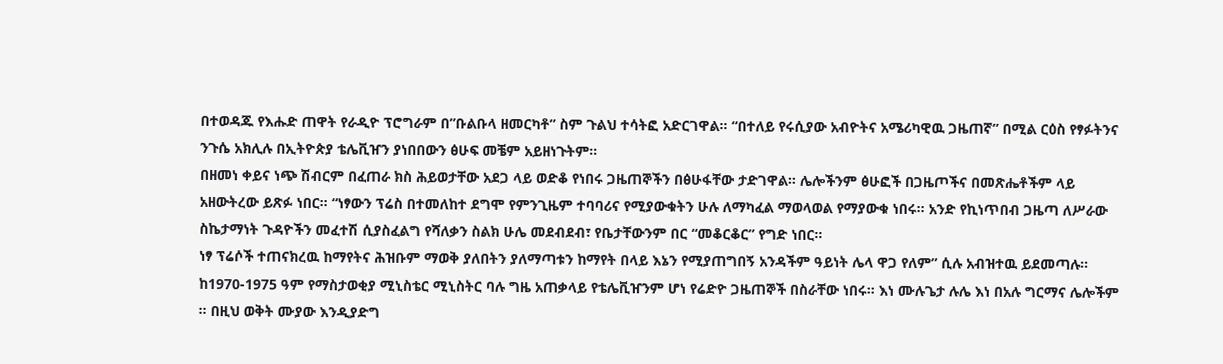በተወዳጁ የእሑድ ጠዋት የራዲዮ ፕሮግራም በ”ቡልቡላ ዘመርካቶ” ስም ጉልህ ተሳትፎ አድርገዋል። “በተለይ የሩሲያው አብዮትና አሜሪካዊዉ ጋዜጠኛ” በሚል ርዕስ የፃፉትንና ንጉሴ አክሊሉ በኢትዮጵያ ቴሌቪዠን ያነበበውን ፅሁፍ መቼም አይዘነጉትም።
በዘመነ ቀይና ነጭ ሽብርም በፈጠራ ክስ ሕይወታቸው አደጋ ላይ ወድቆ የነበሩ ጋዜጠኞችን በፅሁፋቸው ታድገዋል። ሌሎችንም ፅሁፎች በጋዜጦችና በመጽሔቶችም ላይ አዘውትረው ይጽፉ ነበር። “ነፃውን ፕሬስ በተመለከተ ደግሞ የምንጊዜም ተባባሪና የሚያውቁትን ሁሉ ለማካፈል ማወላወል የማያውቁ ነበሩ። አንድ የኪነጥበብ ጋዜጣ ለሥራው ስኬታማነት ጉዳዮችን መፈተሽ ሲያስፈልግ የሻለቃን ስልክ ሁሌ መደብደብ፣ የቤታቸውንም በር “መቆርቆር” የግድ ነበር።
ነፃ ፕሬሶች ተጠናክረዉ ከማየትና ሕዝቡም ማወቅ ያለበትን ያለማጣቱን ከማየት በላይ እኔን የሚያጠግበኝ አንዳችም ዓይነት ሌላ ዋጋ የለም” ሲሉ አብዝተዉ ይደመጣሉ። ከ1970-1975 ዓም የማስታወቂያ ሚኒስቴር ሚኒስትር ባሉ ግዜ አጠቃላይ የቴሌቪዠንም ሆነ የሬድዮ ጋዜጠኞች በስራቸው ነበሩ። እነ ሙሉጌታ ሉሌ እነ በአሉ ግርማና ሌሎችም ። በዚህ ወቅት ሙያው እንዲያድግ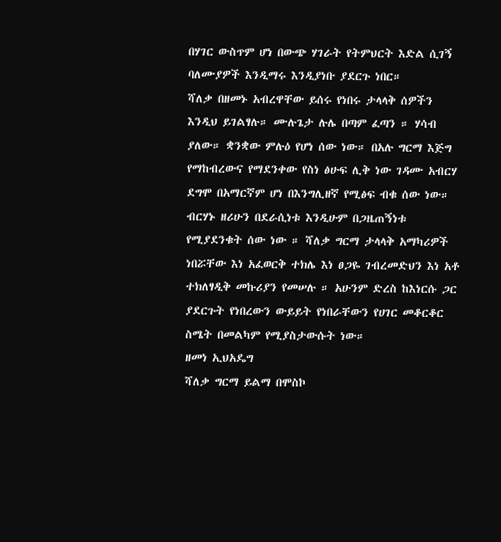በሃገር ውስጥም ሆነ በውጭ ሃገራት የትምህርት እድል ሲገኝ ባለሙያዎች እንዲማሩ እንዲያነቡ ያደርጉ ነበር።
ሻለቃ በዘመኑ አብረዋቸው ይሰሩ የነበሩ ታላላቅ ሰዎችን እንዲህ ይገልፃሉ። ሙሉጌታ ሉሌ በጣም ፈጣን ። ሃሳብ ያለው። ቋንቋው ምሉዕ የሆነ ሰው ነው። በአሉ ግርማ እጅግ የማከብረውና የማደንቀው የስነ ፅሁፍ ሊቅ ነው ገዳሙ አብርሃ ደግሞ በአማርኛም ሆነ በእንግሊዘኛ የሚፅፍ ብቁ ሰው ነው።
ብርሃኑ ዘሪሁን በደራሲነቱ እንዲሁም በጋዜጠኝነቱ የሚያደንቁት ሰው ነው ። ሻለቃ ግርማ ታላላቅ አማካሪዎች ነበሯቸው እነ አፈወርቅ ተክሌ እነ ፀጋዬ ገብረመድህን እነ አቶ ተክለፃዲቅ መኩሪያን የመሠሉ ። አሁንም ድረስ ከእነርሱ ጋር ያደርጉት የነበረውን ውይይት የነበራቸውን የሀገር መቆርቆር ስሜት በመልካም የሚያስታውሱት ነው።
ዘመነ ኢህአዴግ
ሻለቃ ግርማ ይልማ በሞስኮ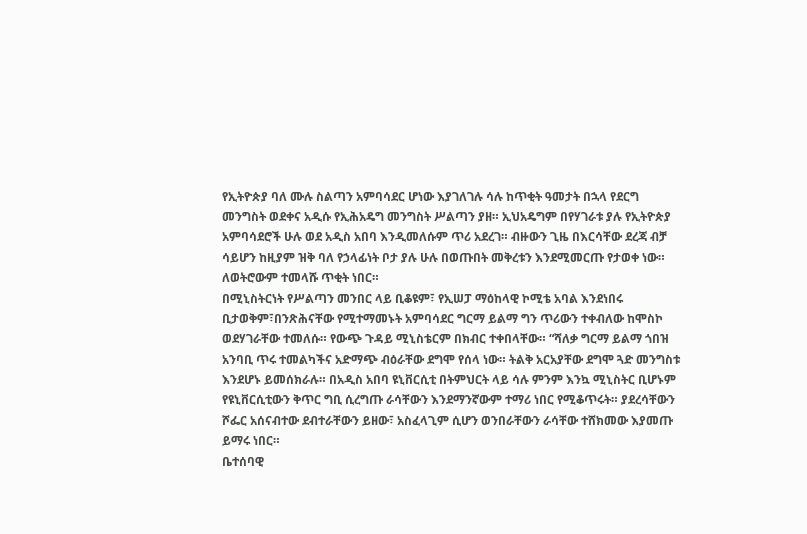የኢትዮጵያ ባለ ሙሉ ስልጣን አምባሳደር ሆነው እያገለገሉ ሳሉ ከጥቂት ዓመታት በኋላ የደርግ መንግስት ወደቀና አዲሱ የኢሕአዴግ መንግስት ሥልጣን ያዘ። ኢህአዴግም በየሃገራቱ ያሉ የኢትዮጵያ አምባሳደሮች ሁሉ ወደ አዲስ አበባ እንዲመለሱም ጥሪ አደረገ። ብዙውን ጊዜ በእርሳቸው ደረጃ ብቻ ሳይሆን ከዚያም ዝቅ ባለ የኃላፊነት ቦታ ያሉ ሁሉ በወጡበት መቅረቱን እንደሚመርጡ የታወቀ ነው። ለወትሮውም ተመላሹ ጥቂት ነበር።
በሚኒስትርነት የሥልጣን መንበር ላይ ቢቆዩም፣ የኢሠፓ ማዕከላዊ ኮሚቴ አባል እንደነበሩ ቢታወቅም፣በንጽሕናቸው የሚተማመኑት አምባሳደር ግርማ ይልማ ግን ጥሪውን ተቀብለው ከሞስኮ ወደሃገራቸው ተመለሱ። የውጭ ጉዳይ ሚኒስቴርም በክብር ተቀበላቸው። “ሻለቃ ግርማ ይልማ ጎበዝ አንባቢ ጥሩ ተመልካችና አድማጭ ብዕራቸው ደግሞ የሰላ ነው። ትልቅ አርአያቸው ደግሞ ጓድ መንግስቱ እንደሆኑ ይመሰክራሉ። በአዲስ አበባ ዩኒቨርሲቲ በትምህርት ላይ ሳሉ ምንም እንኳ ሚኒስትር ቢሆኑም የዩኒቨርሲቲውን ቅጥር ግቢ ሲረግጡ ራሳቸውን እንደማንኛውም ተማሪ ነበር የሚቆጥሩት። ያደረሳቸውን ሾፌር አሰናብተው ደብተራቸውን ይዘው፣ አስፈላጊም ሲሆን ወንበራቸውን ራሳቸው ተሸክመው እያመጡ ይማሩ ነበር።
ቤተሰባዊ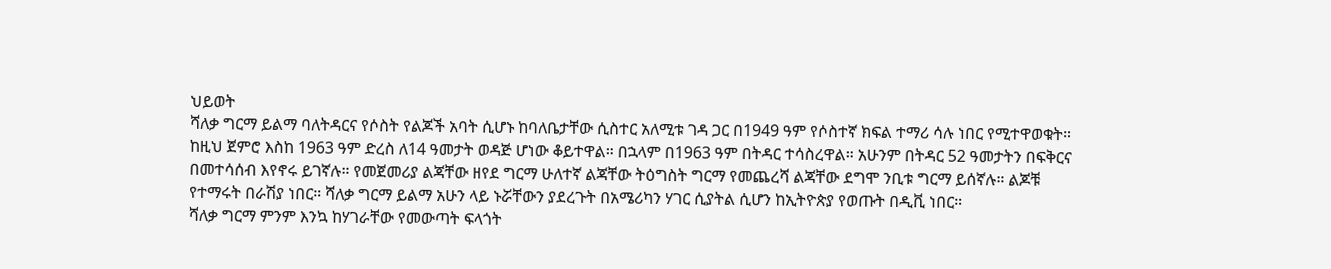ህይወት
ሻለቃ ግርማ ይልማ ባለትዳርና የሶስት የልጆች አባት ሲሆኑ ከባለቤታቸው ሲስተር አለሚቱ ገዳ ጋር በ1949 ዓም የሶስተኛ ክፍል ተማሪ ሳሉ ነበር የሚተዋወቁት። ከዚህ ጀምሮ እስከ 1963 ዓም ድረስ ለ14 ዓመታት ወዳጅ ሆነው ቆይተዋል። በኋላም በ1963 ዓም በትዳር ተሳስረዋል። አሁንም በትዳር 52 ዓመታትን በፍቅርና በመተሳሰብ እየኖሩ ይገኛሉ። የመጀመሪያ ልጃቸው ዘየደ ግርማ ሁለተኛ ልጃቸው ትዕግስት ግርማ የመጨረሻ ልጃቸው ደግሞ ንቢቱ ግርማ ይሰኛሉ። ልጆቹ የተማሩት በራሽያ ነበር። ሻለቃ ግርማ ይልማ አሁን ላይ ኑሯቸውን ያደረጉት በአሜሪካን ሃገር ሲያትል ሲሆን ከኢትዮጵያ የወጡት በዲቪ ነበር።
ሻለቃ ግርማ ምንም እንኳ ከሃገራቸው የመውጣት ፍላጎት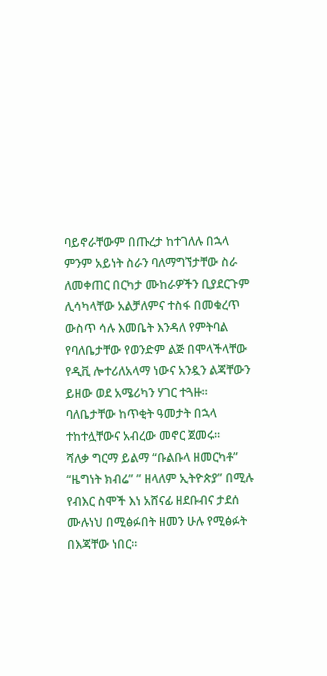ባይኖራቸውም በጡረታ ከተገለሉ በኋላ ምንም አይነት ስራን ባለማግኘታቸው ስራ ለመቀጠር በርካታ ሙከራዎችን ቢያደርጉም ሊሳካላቸው አልቻለምና ተስፋ በመቁረጥ ውስጥ ሳሉ እመቤት እንዳለ የምትባል የባለቤታቸው የወንድም ልጅ በሞላችላቸው የዲቪ ሎተሪለአላማ ነውና አንዷን ልጃቸውን ይዘው ወደ አሜሪካን ሃገር ተጓዙ። ባለቤታቸው ከጥቂት ዓመታት በኋላ ተከተሏቸውና አብረው መኖር ጀመሩ።
ሻለቃ ግርማ ይልማ “ቡልቡላ ዘመርካቶ” “ዜግነት ክብሬ” ” ዘላለም ኢትዮጵያ” በሚሉ የብእር ስሞች እነ አሸናፊ ዘደቡብና ታደሰ ሙሉነህ በሚፅፉበት ዘመን ሁሉ የሚፅፉት በእጃቸው ነበር።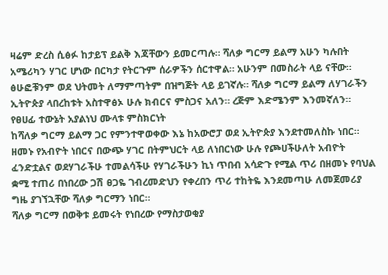ዛሬም ድረስ ሲፅፉ ከታይፕ ይልቅ እጃቸውን ይመርጣሉ። ሻለቃ ግርማ ይልማ አሁን ካሉበት አሜሪካን ሃገር ሆነው በርካታ የትርጉም ሰራዎችን ሰርተዋል። አሁንም በመስራት ላይ ናቸው። ፅሁፎቹንም ወደ ህትመት ለማምጣትም በዝግጅት ላይ ይገኛሉ። ሻለቃ ግርማ ይልማ ለሃገራችን ኢትዮጵያ ላበረከቱት አስተዋፅኦ ሁሉ ክብርና ምስጋና አለን። ረጅም እድሜንም እንመኛለን።
የፀሀፊ ተውኔት አያልነህ ሙላቱ ምስክርነት
ከሻለቃ ግርማ ይልማ ጋር የምንተዋወቀው እኔ ከአውሮፓ ወደ ኢትዮጵያ እንደተመለስኩ ነበር። ዘመኑ የአብዮት ነበርና በውጭ ሃገር በትምህርት ላይ ለነበርነው ሁሉ የጮሀችሁለት አብዮት ፈንድቷልና ወደሃገራችሁ ተመልሳችሁ የሃገራችሁን ኪነ ጥበብ አሳድጉ የሚል ጥሪ በዘመኑ የባህል ቋሚ ተጠሪ በነበረው ጋሽ ፀጋዬ ገብረመድህን የቀረበን ጥሪ ተከትዬ እንደመጣሁ ለመጀመሪያ ግዜ ያገኘኋቸው ሻለቃ ግርማን ነበር።
ሻለቃ ግርማ በወቅቱ ይመሩት የነበረው የማስታወቂያ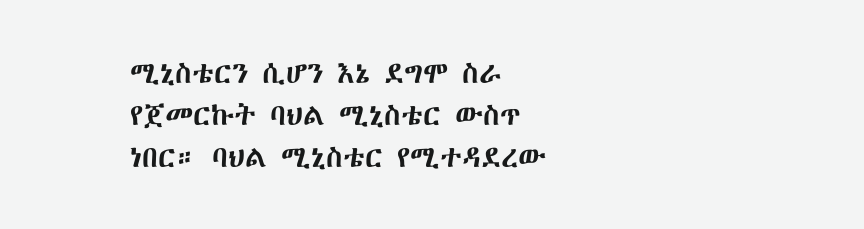ሚኒስቴርን ሲሆን እኔ ደግሞ ስራ የጀመርኩት ባህል ሚኒስቴር ውስጥ ነበር። ባህል ሚኒስቴር የሚተዳደረው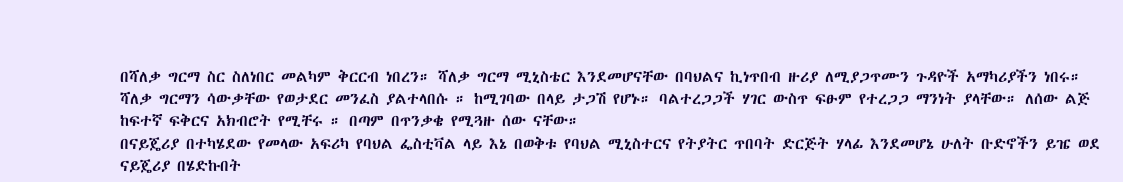በሻለቃ ግርማ ስር ስለነበር መልካም ቅርርብ ነበረን። ሻለቃ ግርማ ሚኒስቴር እንደመሆናቸው በባህልና ኪነጥበብ ዙሪያ ለሚያጋጥሙን ጉዳዮች አማካሪያችን ነበሩ። ሻለቃ ግርማን ሳውቃቸው የወታደር መንፈስ ያልተላበሱ ። ከሚገባው በላይ ታጋሽ የሆኑ። ባልተረጋጋች ሃገር ውስጥ ፍፁም የተረጋጋ ማንነት ያላቸው። ለሰው ልጅ ከፍተኛ ፍቅርና አክብሮት የሚቸሩ ። በጣም በጥንቃቄ የሚጓዙ ሰው ናቸው።
በናይጄሪያ በተካሄደው የመላው አፍሪካ የባህል ፌስቲቫል ላይ እኔ በወቅቱ የባህል ሚኒስተርና የትያትር ጥበባት ድርጅት ሃላፊ እንደመሆኔ ሁለት ቡድኖችን ይዤ ወደ ናይጄሪያ በሄድኩበት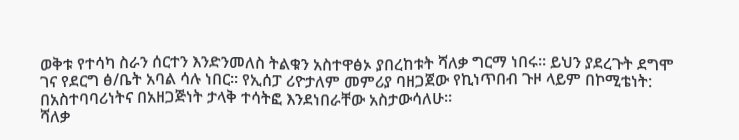ወቅቱ የተሳካ ስራን ሰርተን እንድንመለስ ትልቁን አስተዋፅኦ ያበረከቱት ሻለቃ ግርማ ነበሩ። ይህን ያደረጉት ደግሞ ገና የደርግ ፅ/ቤት አባል ሳሉ ነበር። የኢሰፓ ሪዮታለም መምሪያ ባዘጋጀው የኪነጥበብ ጉዞ ላይም በኮሚቴነት: በአስተባባሪነትና በአዘጋጅነት ታላቅ ተሳትፎ እንደነበራቸው አስታውሳለሁ።
ሻለቃ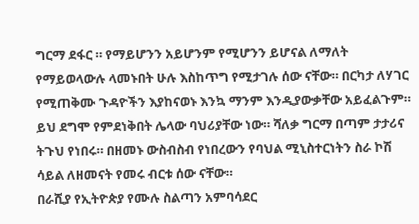ግርማ ደፋር ። የማይሆንን አይሆንም የሚሆንን ይሆናል ለማለት የማይወላውሉ ላመኑበት ሁሉ እስከጥግ የሚታገሉ ሰው ናቸው። በርካታ ለሃገር የሚጠቅሙ ጉዳዮችን እያከናወኑ እንኳ ማንም እንዲያውቃቸው አይፈልጉም። ይህ ደግሞ የምደነቅበት ሌላው ባህሪያቸው ነው። ሻለቃ ግርማ በጣም ታታሪና ትጉህ የነበሩ። በዘመኑ ውስብስብ የነበረውን የባህል ሚኒስተርነትን ስራ ኮሽ ሳይል ለዘመናት የመሩ ብርቱ ሰው ናቸው።
በራሺያ የኢትዮጵያ የሙሉ ስልጣን አምባሳደር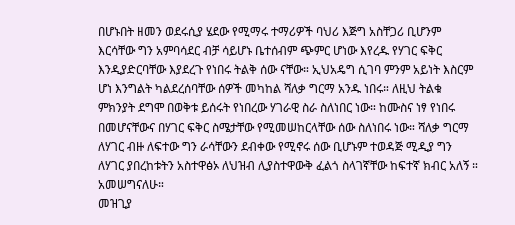በሆኑበት ዘመን ወደሩሲያ ሄደው የሚማሩ ተማሪዎች ባህሪ እጅግ አስቸጋሪ ቢሆንም እርሳቸው ግን አምባሳደር ብቻ ሳይሆኑ ቤተሰብም ጭምር ሆነው እየረዱ የሃገር ፍቅር እንዲያድርባቸው እያደረጉ የነበሩ ትልቅ ሰው ናቸው። ኢህአዴግ ሲገባ ምንም አይነት እስርም ሆነ እንግልት ካልደረሰባቸው ሰዎች መካከል ሻለቃ ግርማ አንዱ ነበሩ። ለዚህ ትልቁ ምክንያት ደግሞ በወቅቱ ይሰሩት የነበረው ሃገራዊ ስራ ስለነበር ነው። ከሙስና ነፃ የነበሩ በመሆናቸውና በሃገር ፍቅር ስሜታቸው የሚመሠከርላቸው ሰው ስለነበሩ ነው። ሻለቃ ግርማ ለሃገር ብዙ ለፍተው ግን ራሳቸውን ደብቀው የሚኖሩ ሰው ቢሆኑም ተወዳጅ ሚዲያ ግን ለሃገር ያበረከቱትን አስተዋፅኦ ለህዝብ ሊያስተዋውቅ ፈልጎ ስላገኛቸው ከፍተኛ ክብር አለኝ ። አመሠግናለሁ።
መዝጊያ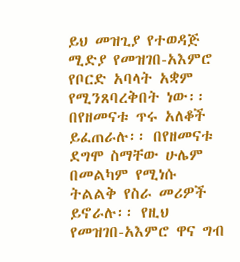ይህ መዝጊያ የተወዳጅ ሚድያ የመዝገበ-አእምሮ የቦርድ አባላት አቋም የሚንጸባረቅበት ነው፡፡ በየዘመናቱ ጥሩ አለቆች ይፈጠራሉ፡፡ በየዘመናቱ ደግሞ ስማቸው ሁሌም በመልካም የሚነሱ ትልልቅ የስራ መሪዎች ይኖራሉ፡፡ የዚህ የመዝገበ-አእምሮ ዋና ግብ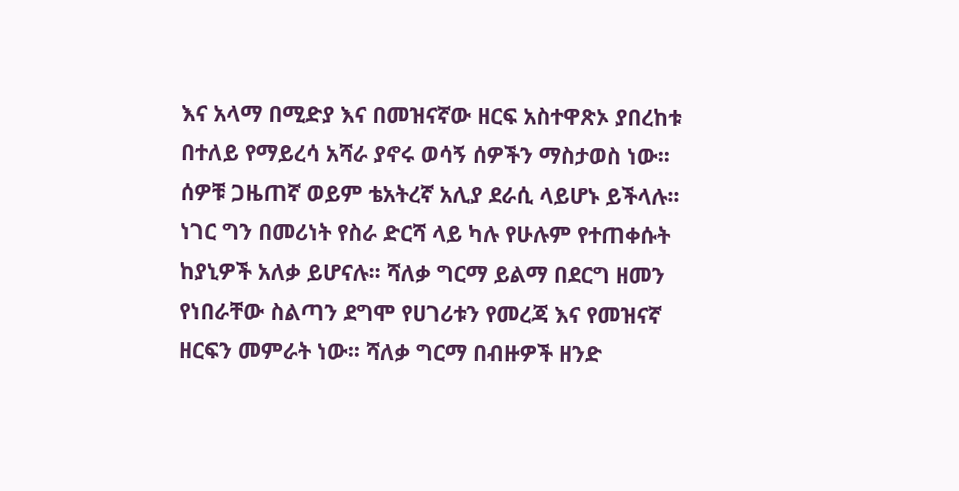እና አላማ በሚድያ እና በመዝናኛው ዘርፍ አስተዋጽኦ ያበረከቱ በተለይ የማይረሳ አሻራ ያኖሩ ወሳኝ ሰዎችን ማስታወስ ነው፡፡ ሰዎቹ ጋዜጠኛ ወይም ቴአትረኛ አሊያ ደራሲ ላይሆኑ ይችላሉ፡፡ ነገር ግን በመሪነት የስራ ድርሻ ላይ ካሉ የሁሉም የተጠቀሱት ከያኒዎች አለቃ ይሆናሉ፡፡ ሻለቃ ግርማ ይልማ በደርግ ዘመን የነበራቸው ስልጣን ደግሞ የሀገሪቱን የመረጃ እና የመዝናኛ ዘርፍን መምራት ነው፡፡ ሻለቃ ግርማ በብዙዎች ዘንድ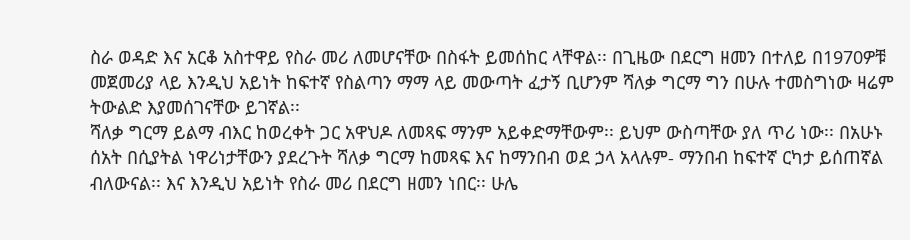ስራ ወዳድ እና አርቆ አስተዋይ የስራ መሪ ለመሆናቸው በስፋት ይመሰከር ላቸዋል፡፡ በጊዜው በደርግ ዘመን በተለይ በ1970ዎቹ መጀመሪያ ላይ እንዲህ አይነት ከፍተኛ የስልጣን ማማ ላይ መውጣት ፈታኝ ቢሆንም ሻለቃ ግርማ ግን በሁሉ ተመስግነው ዛሬም ትውልድ እያመሰገናቸው ይገኛል፡፡
ሻለቃ ግርማ ይልማ ብእር ከወረቀት ጋር አዋህዶ ለመጻፍ ማንም አይቀድማቸውም፡፡ ይህም ውስጣቸው ያለ ጥሪ ነው፡፡ በአሁኑ ሰአት በሲያትል ነዋሪነታቸውን ያደረጉት ሻለቃ ግርማ ከመጻፍ እና ከማንበብ ወደ ኃላ አላሉም- ማንበብ ከፍተኛ ርካታ ይሰጠኛል ብለውናል፡፡ እና እንዲህ አይነት የስራ መሪ በደርግ ዘመን ነበር፡፡ ሁሌ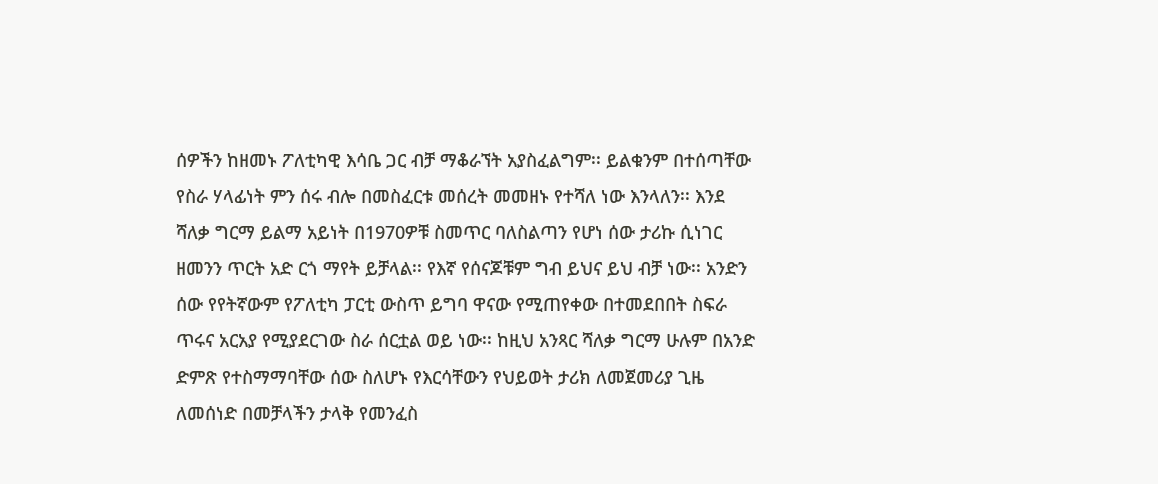ሰዎችን ከዘመኑ ፖለቲካዊ እሳቤ ጋር ብቻ ማቆራኘት አያስፈልግም፡፡ ይልቁንም በተሰጣቸው የስራ ሃላፊነት ምን ሰሩ ብሎ በመስፈርቱ መሰረት መመዘኑ የተሻለ ነው እንላለን፡፡ እንደ ሻለቃ ግርማ ይልማ አይነት በ1970ዎቹ ስመጥር ባለስልጣን የሆነ ሰው ታሪኩ ሲነገር ዘመንን ጥርት አድ ርጎ ማየት ይቻላል፡፡ የእኛ የሰናጆቹም ግብ ይህና ይህ ብቻ ነው፡፡ አንድን ሰው የየትኛውም የፖለቲካ ፓርቲ ውስጥ ይግባ ዋናው የሚጠየቀው በተመደበበት ስፍራ ጥሩና አርአያ የሚያደርገው ስራ ሰርቷል ወይ ነው፡፡ ከዚህ አንጻር ሻለቃ ግርማ ሁሉም በአንድ ድምጽ የተስማማባቸው ሰው ስለሆኑ የእርሳቸውን የህይወት ታሪክ ለመጀመሪያ ጊዜ ለመሰነድ በመቻላችን ታላቅ የመንፈስ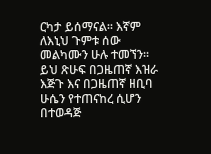ርካታ ይሰማናል፡፡ እኛም ለእኒህ ጉምቱ ሰው መልካሙን ሁሉ ተመኘን፡፡ ይህ ጽሁፍ በጋዜጠኛ እዝራ እጅጉ እና በጋዜጠኛ ዘቢባ ሁሴን የተጠናከረ ሲሆን በተወዳጅ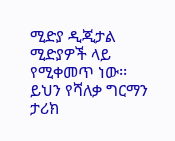ሚድያ ዲጂታል ሚድያዎች ላይ የሚቀመጥ ነው፡፡ ይህን የሻለቃ ግርማን ታሪክ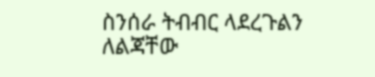ስንሰራ ትብብር ላደረጉልን ለልጃቸው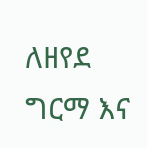ለዘየደ ግርማ እና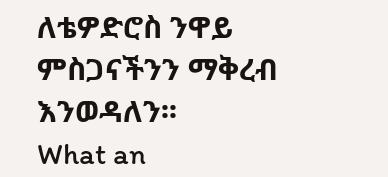ለቴዎድሮስ ንዋይ ምስጋናችንን ማቅረብ እንወዳለን፡፡
What an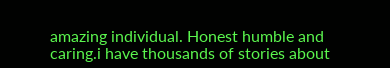amazing individual. Honest humble and caring.i have thousands of stories about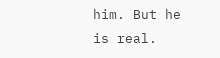him. But he is real.